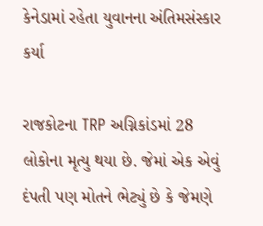કેનેડામાં રહેતા યુવાનના અંતિમસંસ્કાર કર્યા

રાજકોટના TRP અગ્નિકાંડમાં 28 લોકોના મૃત્યુ થયા છે. જેમાં એક એવું દંપતી પણ મોતને ભેટ્યું છે કે જેમણે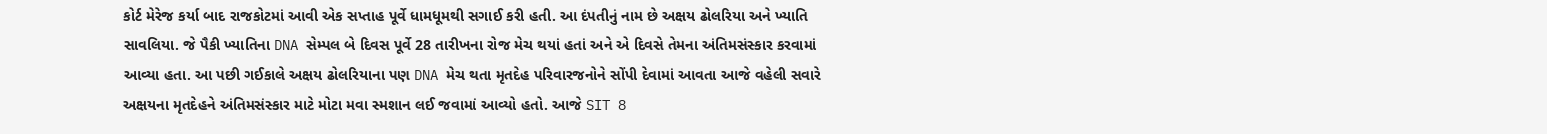કોર્ટ મેરેજ કર્યા બાદ રાજકોટમાં આવી એક સપ્તાહ પૂર્વે ધામધૂમથી સગાઈ કરી હતી. આ દંપતીનું નામ છે અક્ષય ઢોલરિયા અને ખ્યાતિ સાવલિયા. જે પૈકી ખ્યાતિના DNA સેમ્પલ બે દિવસ પૂર્વે 28 તારીખના રોજ મેચ થયાં હતાં અને એ દિવસે તેમના અંતિમસંસ્કાર કરવામાં આવ્યા હતા. આ પછી ગઈકાલે અક્ષય ઢોલરિયાના પણ DNA મેચ થતા મૃતદેહ પરિવારજનોને સોંપી દેવામાં આવતા આજે વહેલી સવારે અક્ષયના મૃતદેહને અંતિમસંસ્કાર માટે મોટા મવા સ્મશાન લઈ જવામાં આવ્યો હતો. આજે SIT 8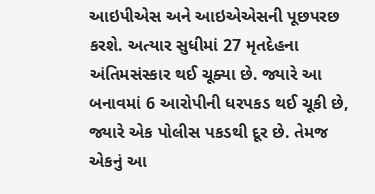આઇપીએસ અને આઇએએસની પૂછપરછ કરશે. અત્યાર સુધીમાં 27 મૃતદેહના અંતિમસંસ્કાર થઈ ચૂક્યા છે. જ્યારે આ બનાવમાં 6 આરોપીની ધરપકડ થઈ ચૂકી છે, જ્યારે એક પોલીસ પકડથી દૂર છે. તેમજ એકનું આ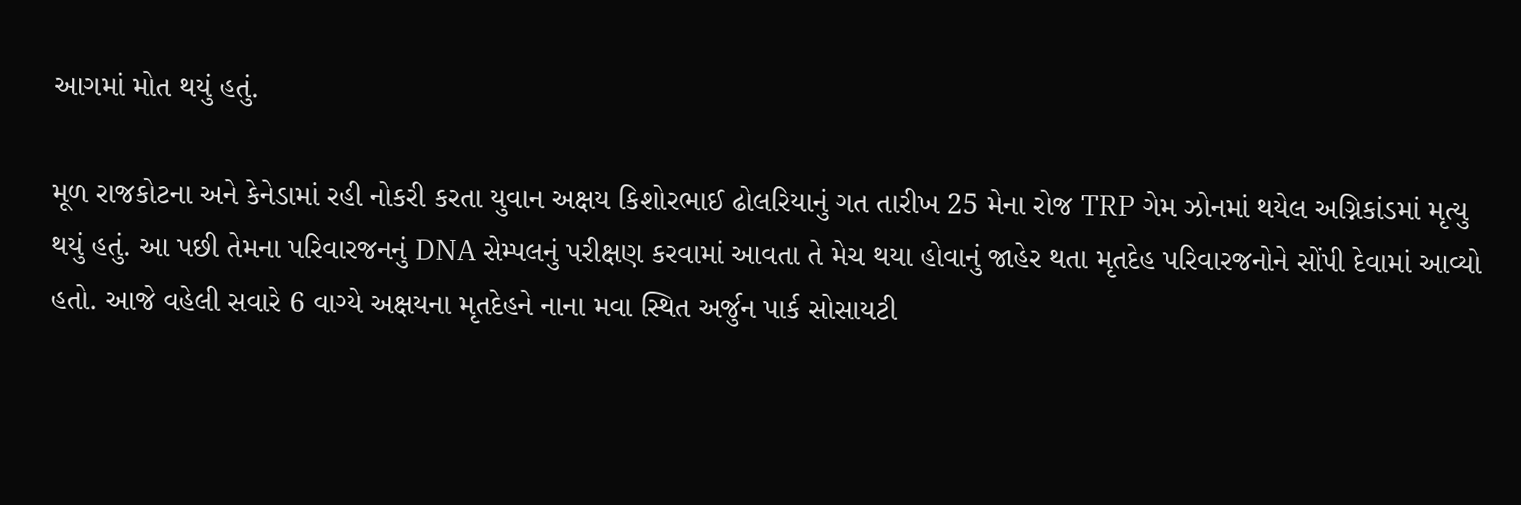આગમાં મોત થયું હતું.

મૂળ રાજકોટના અને કેનેડામાં રહી નોકરી કરતા યુવાન અક્ષય કિશોરભાઈ ઢોલરિયાનું ગત તારીખ 25 મેના રોજ TRP ગેમ ઝોનમાં થયેલ અગ્નિકાંડમાં મૃત્યુ થયું હતું. આ પછી તેમના પરિવારજનનું DNA સેમ્પલનું પરીક્ષણ કરવામાં આવતા તે મેચ થયા હોવાનું જાહેર થતા મૃતદેહ પરિવારજનોને સોંપી દેવામાં આવ્યો હતો. આજે વહેલી સવારે 6 વાગ્યે અક્ષયના મૃતદેહને નાના મવા સ્થિત અર્જુન પાર્ક સોસાયટી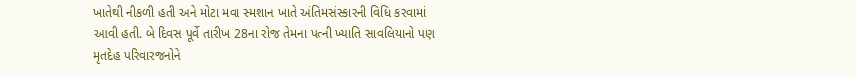ખાતેથી નીકળી હતી અને મોટા મવા સ્મશાન ખાતે અંતિમસંસ્કારની વિધિ કરવામાં આવી હતી. બે દિવસ પૂર્વે તારીખ 28ના રોજ તેમના પત્ની ખ્યાતિ સાવલિયાનો પણ મૃતદેહ પરિવારજનોને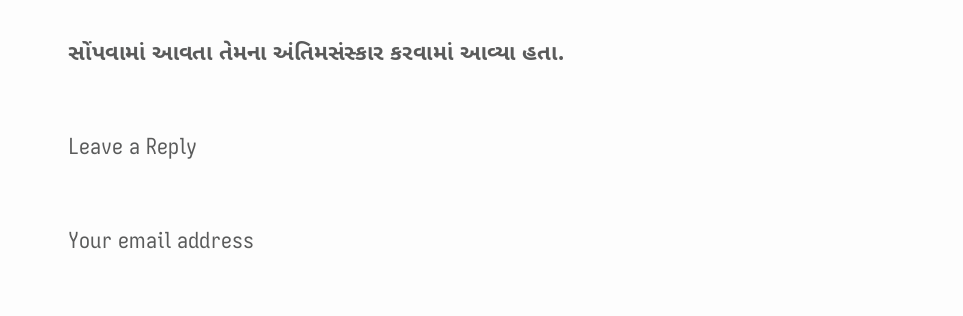સોંપવામાં આવતા તેમના અંતિમસંસ્કાર કરવામાં આવ્યા હતા.

Leave a Reply

Your email address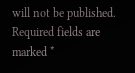will not be published. Required fields are marked *